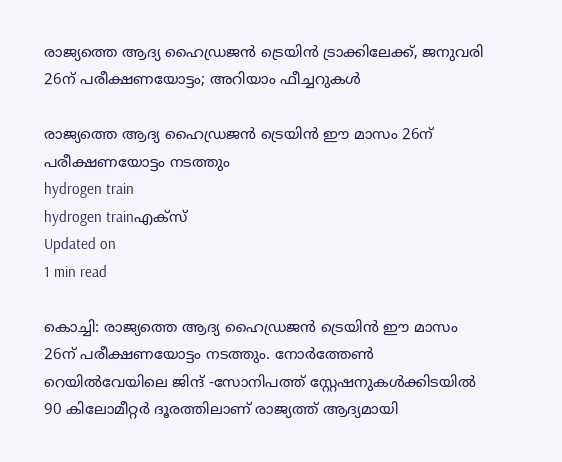രാജ്യത്തെ ആദ്യ ഹൈഡ്രജന്‍ ട്രെയിന്‍ ട്രാക്കിലേക്ക്, ജനുവരി 26ന് പരീക്ഷണയോട്ടം; അറിയാം ഫീച്ചറുകള്‍

രാജ്യത്തെ ആദ്യ ഹൈഡ്രജന്‍ ട്രെയിന്‍ ഈ മാസം 26ന് പരീക്ഷണയോട്ടം നടത്തും
hydrogen train
hydrogen trainഎക്‌സ്
Updated on
1 min read

കൊച്ചി: രാജ്യത്തെ ആദ്യ ഹൈഡ്രജന്‍ ട്രെയിന്‍ ഈ മാസം 26ന് പരീക്ഷണയോട്ടം നടത്തും. നോര്‍ത്തേണ്‍ റെയില്‍വേയിലെ ജിന്ദ് -സോനിപത്ത് സ്റ്റേഷനുകള്‍ക്കിടയില്‍ 90 കിലോമീറ്റര്‍ ദൂരത്തിലാണ് രാജ്യത്ത് ആദ്യമായി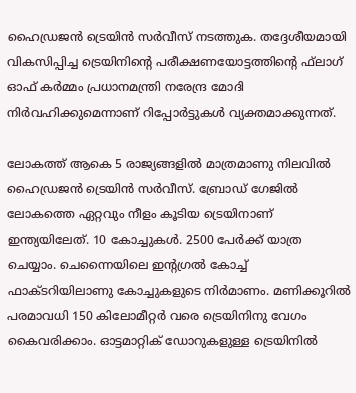ഹൈഡ്രജന്‍ ട്രെയിന്‍ സര്‍വീസ് നടത്തുക. തദ്ദേശീയമായി വികസിപ്പിച്ച ട്രെയിനിന്റെ പരീക്ഷണയോട്ടത്തിന്റെ ഫ്‌ലാഗ് ഓഫ് കര്‍മ്മം പ്രധാനമന്ത്രി നരേന്ദ്ര മോദി നിര്‍വഹിക്കുമെന്നാണ് റിപ്പോര്‍ട്ടുകള്‍ വ്യക്തമാക്കുന്നത്.

ലോകത്ത് ആകെ 5 രാജ്യങ്ങളില്‍ മാത്രമാണു നിലവില്‍ ഹൈഡ്രജന്‍ ട്രെയിന്‍ സര്‍വീസ്. ബ്രോഡ് ഗേജില്‍ ലോകത്തെ ഏറ്റവും നീളം കൂടിയ ട്രെയിനാണ് ഇന്ത്യയിലേത്. 10 കോച്ചുകള്‍. 2500 പേര്‍ക്ക് യാത്ര ചെയ്യാം. ചെന്നൈയിലെ ഇന്റഗ്രല്‍ കോച്ച് ഫാക്ടറിയിലാണു കോച്ചുകളുടെ നിര്‍മാണം. മണിക്കൂറില്‍ പരമാവധി 150 കിലോമീറ്റര്‍ വരെ ട്രെയിനിനു വേഗം കൈവരിക്കാം. ഓട്ടമാറ്റിക് ഡോറുകളുള്ള ട്രെയിനില്‍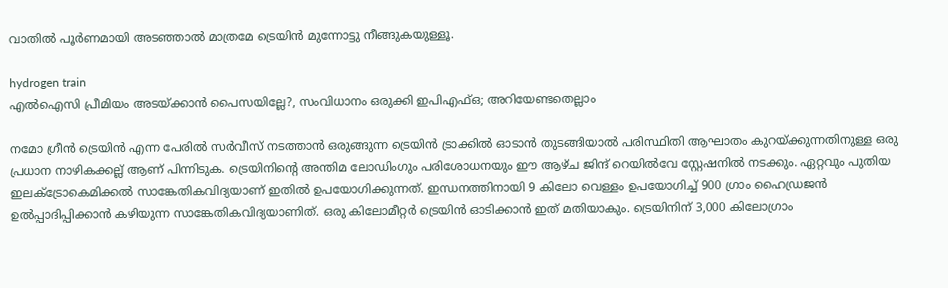വാതില്‍ പൂര്‍ണമായി അടഞ്ഞാല്‍ മാത്രമേ ട്രെയിന്‍ മുന്നോട്ടു നീങ്ങുകയുള്ളൂ.

hydrogen train
എല്‍ഐസി പ്രീമിയം അടയ്ക്കാന്‍ പൈസയില്ലേ?, സംവിധാനം ഒരുക്കി ഇപിഎഫ്ഒ; അറിയേണ്ടതെല്ലാം

നമോ ഗ്രീന്‍ ട്രെയിന്‍ എന്ന പേരില്‍ സര്‍വീസ് നടത്താന്‍ ഒരുങ്ങുന്ന ട്രെയിന്‍ ട്രാക്കില്‍ ഓടാന്‍ തുടങ്ങിയാല്‍ പരിസ്ഥിതി ആഘാതം കുറയ്ക്കുന്നതിനുള്ള ഒരു പ്രധാന നാഴികക്കല്ല് ആണ് പിന്നിടുക. ട്രെയിനിന്റെ അന്തിമ ലോഡിംഗും പരിശോധനയും ഈ ആഴ്ച ജിന്ദ് റെയില്‍വേ സ്റ്റേഷനില്‍ നടക്കും. ഏറ്റവും പുതിയ ഇലക്ട്രോകെമിക്കല്‍ സാങ്കേതികവിദ്യയാണ് ഇതില്‍ ഉപയോഗിക്കുന്നത്. ഇന്ധനത്തിനായി 9 കിലോ വെള്ളം ഉപയോഗിച്ച് 900 ഗ്രാം ഹൈഡ്രജന്‍ ഉല്‍പ്പാദിപ്പിക്കാന്‍ കഴിയുന്ന സാങ്കേതികവിദ്യയാണിത്. ഒരു കിലോമീറ്റര്‍ ട്രെയിന്‍ ഓടിക്കാന്‍ ഇത് മതിയാകും. ട്രെയിനിന് 3,000 കിലോഗ്രാം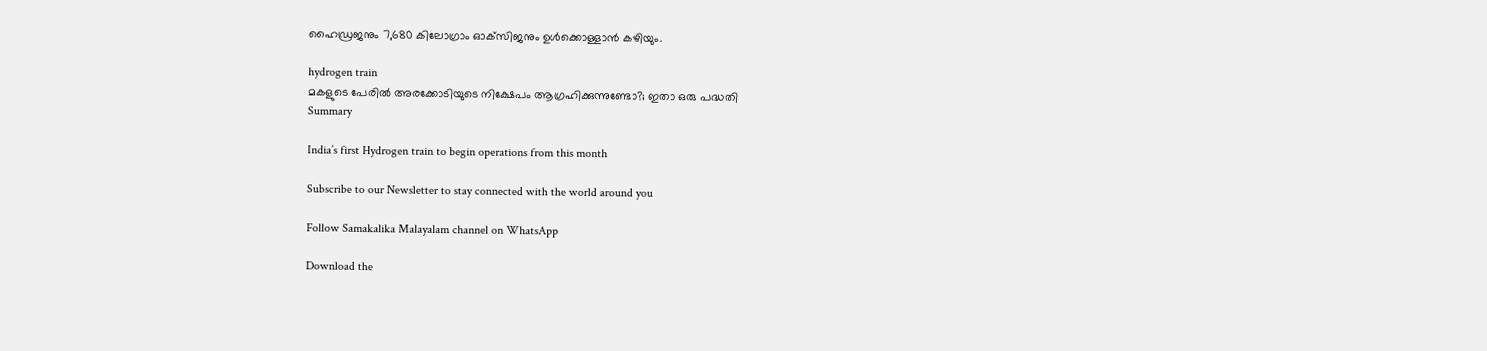ഹൈഡ്രജനും 7,680 കിലോഗ്രാം ഓക്‌സിജനും ഉള്‍ക്കൊള്ളാന്‍ കഴിയും.

hydrogen train
മകളുടെ പേരില്‍ അരക്കോടിയുടെ നിക്ഷേപം ആഗ്രഹിക്കുന്നുണ്ടോ?; ഇതാ ഒരു പദ്ധതി
Summary

India’s first Hydrogen train to begin operations from this month

Subscribe to our Newsletter to stay connected with the world around you

Follow Samakalika Malayalam channel on WhatsApp

Download the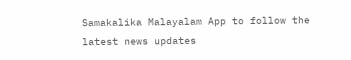Samakalika Malayalam App to follow the latest news updates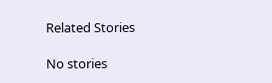Related Stories

No stories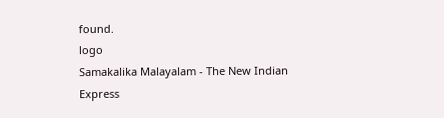found.
logo
Samakalika Malayalam - The New Indian Express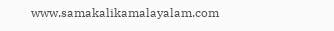www.samakalikamalayalam.com